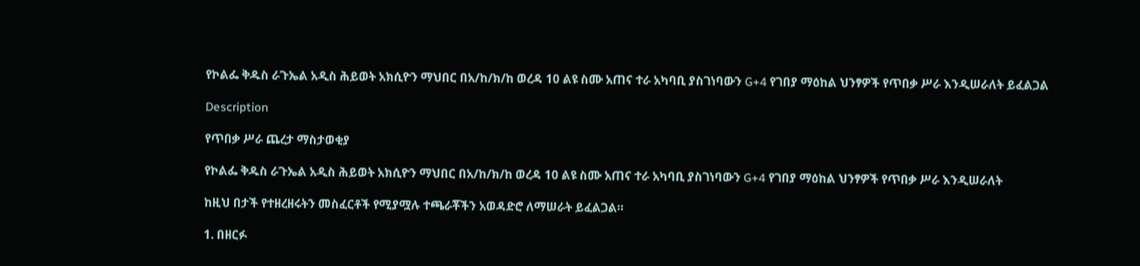የኮልፌ ቅዱስ ራጉኤል አዲስ ሕይወት አክሲዮን ማህበር በአ/ከ/ክ/ከ ወረዳ 10 ልዩ ስሙ አጠና ተራ አካባቢ ያስገነባውን G+4 የገበያ ማዕከል ህንፃዎች የጥበቃ ሥራ እንዲሠራለት ይፈልጋል

Description

የጥበቃ ሥራ ጨረታ ማስታወቂያ

የኮልፌ ቅዱስ ራጉኤል አዲስ ሕይወት አክሲዮን ማህበር በአ/ከ/ክ/ከ ወረዳ 10 ልዩ ስሙ አጠና ተራ አካባቢ ያስገነባውን G+4 የገበያ ማዕከል ህንፃዎች የጥበቃ ሥራ እንዲሠራለት

ከዚህ በታች የተዘረዘሩትን መስፈርቶች የሚያሟሉ ተጫራቾችን አወዳድሮ ለማሠራት ይፈልጋል።

1. በዘርፉ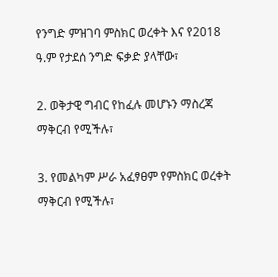የንግድ ምዝገባ ምስክር ወረቀት እና የ2018 ዓ.ም የታደሰ ንግድ ፍቃድ ያላቸው፣

2. ወቅታዊ ግብር የከፈሉ መሆኑን ማስረጃ ማቅርብ የሚችሉ፣

3. የመልካም ሥራ አፈፃፀም የምስክር ወረቀት ማቅርብ የሚችሉ፣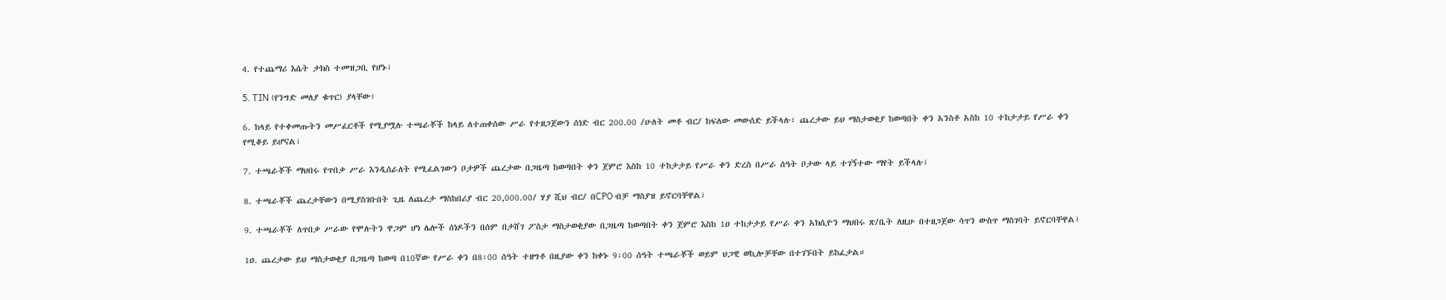4. የተጨማሪ እሴት ታክስ ተመዝጋቢ የሆኑ፣

5. TIN (የንግድ መለያ ቁጥር) ያላቸው፣

6. ከላይ የተቀመጡትን መሥፈርቶች የሚያሟሉ ተጫራቾች ከላይ ለተጠቀሰው ሥራ የተዘጋጀውን ሰነድ ብር 200.00 /ሁለት መቶ ብር/ ከፍለው መውሰድ ይችላሉ፣ ጨረታው ይህ ማስታወቂያ ከወጣበት ቀን አንስቶ አስከ 10 ተከታታይ የሥራ ቀን የሚቆይ ይሆናል፣

7. ተጫራቾች ማህበሩ የጥበቃ ሥራ እንዲሰራለት የሚፈልገውን ቦታዎች ጨረታው በጋዜጣ ከወጣበት ቀን ጀምሮ እስከ 10 ተከታታይ የሥራ ቀን ድረስ በሥራ ሰዓት ቦታው ላይ ተገኝተው ማየት ይችላሉ፣

8. ተጫራቾች ጨረታቸውን በሚያስገቡበት ጊዜ ለጨረታ ማስከበሪያ ብር 20,000.00/ ሃያ ሺህ ብር/ በCPO ብቻ ማስያዝ ይኖርባቸዋል፣

9. ተጫራቾች ለጥበቃ ሥራው የሞሉትን ዋጋም ሆነ ሌሎች ሰነዶችን በሰም በታሸገ ፖስታ ማስታወቂያው በጋዜጣ ከወጣበት ቀን ጀምሮ እስከ 1ዐ ተከታታይ የሥራ ቀን አክሲዮን ማህበሩ ጽ/ቤት ለዚሁ በተዘጋጀው ሳጥን ውስጥ ማስገባት ይኖርባቸዋል፣

1ዐ. ጨረታው ይህ ማስታወቂያ በጋዜጣ ከወጣ በ10ኛው የሥራ ቀን በ8፡00 ሰዓት ተዘግቶ በዚያው ቀን ከቀኑ 9፡00 ሰዓት ተጫራቾች ወይም ህጋዊ ወኪሎቻቸው በተገኙበት ይከፈታል።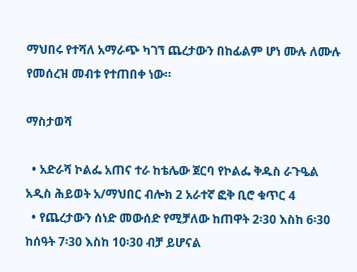ማህበሩ የተሻለ አማራጭ ካገኘ ጨረታውን በከፊልም ሆነ ሙሉ ለሙሉ የመሰረዝ መብቱ የተጠበቀ ነው።

ማስታወሻ

  • አድራሻ ኮልፌ አጠና ተራ ከቴሌው ጀርባ የኮልፌ ቅዱስ ራጉዔል አዲስ ሕይወት አ/ማህበር ብሎክ 2 አራተኛ ፎቅ ቢሮ ቁጥር 4
  • የጨረታውን ሰነድ መውሰድ የሚቻለው ከጠዋት 2፡30 እስከ 6፡30 ከሰዓት 7፡30 እስከ 10፡30 ብቻ ይሆናል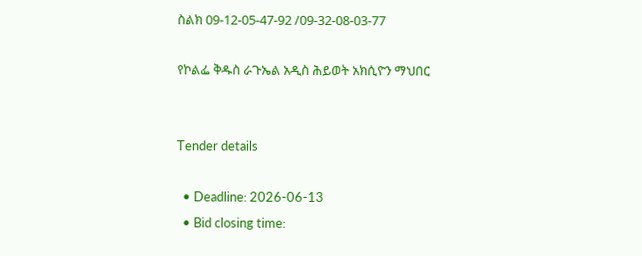ስልክ 09-12-05-47-92 /09-32-08-03-77

የኮልፌ ቅዱስ ራጉኤል አዲስ ሕይወት አክሲዮን ማህበር


Tender details

  • Deadline: 2026-06-13
  • Bid closing time: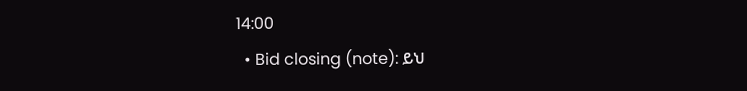14:00
  • Bid closing (note): ይህ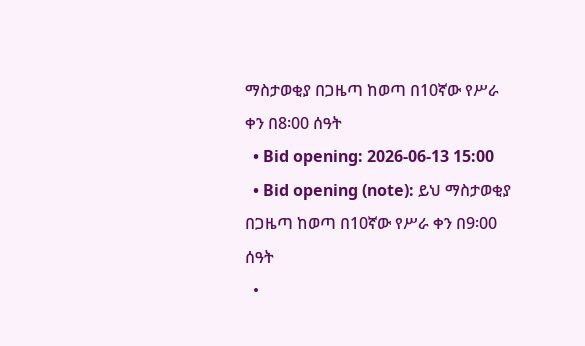ማስታወቂያ በጋዜጣ ከወጣ በ10ኛው የሥራ ቀን በ8፡00 ሰዓት
  • Bid opening: 2026-06-13 15:00
  • Bid opening (note): ይህ ማስታወቂያ በጋዜጣ ከወጣ በ10ኛው የሥራ ቀን በ9፡00 ሰዓት
  •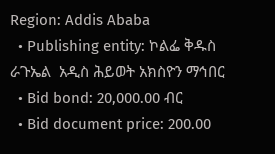Region: Addis Ababa
  • Publishing entity: ኮልፌ ቅዱስ ራጉኤል  አዲስ ሕይወት አክስዮን ማኅበር
  • Bid bond: 20,000.00 ብር
  • Bid document price: 200.00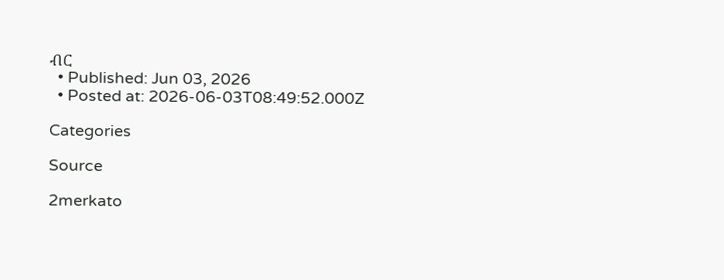ብር
  • Published: Jun 03, 2026
  • Posted at: 2026-06-03T08:49:52.000Z

Categories

Source

2merkato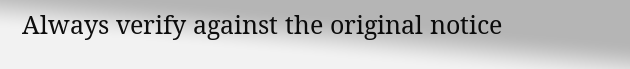Always verify against the original notice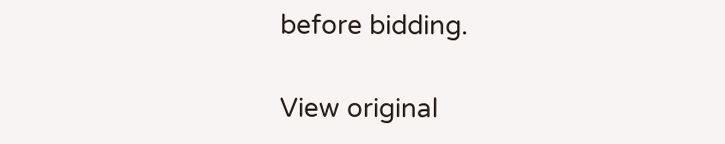before bidding.

View original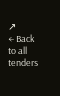↗
← Back to all tenders